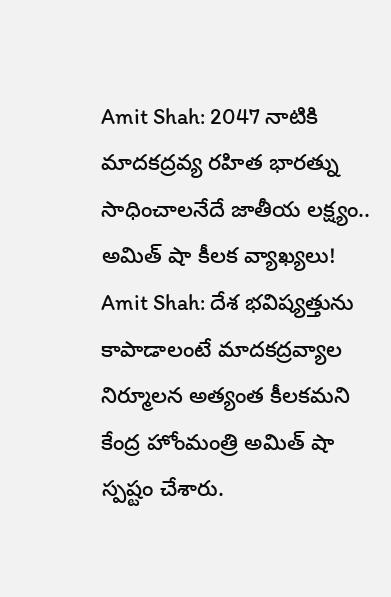Amit Shah: 2047 నాటికి మాదకద్రవ్య రహిత భారత్ను సాధించాలనేదే జాతీయ లక్ష్యం.. అమిత్ షా కీలక వ్యాఖ్యలు!
Amit Shah: దేశ భవిష్యత్తును కాపాడాలంటే మాదకద్రవ్యాల నిర్మూలన అత్యంత కీలకమని కేంద్ర హోంమంత్రి అమిత్ షా స్పష్టం చేశారు.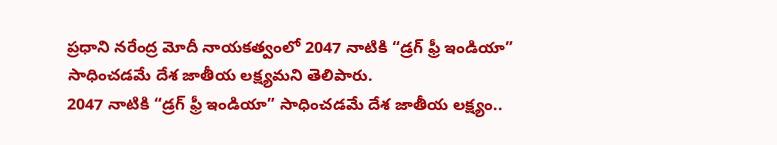ప్రధాని నరేంద్ర మోదీ నాయకత్వంలో 2047 నాటికి “డ్రగ్ ఫ్రీ ఇండియా” సాధించడమే దేశ జాతీయ లక్ష్యమని తెలిపారు.
2047 నాటికి “డ్రగ్ ఫ్రీ ఇండియా” సాధించడమే దేశ జాతీయ లక్ష్యం..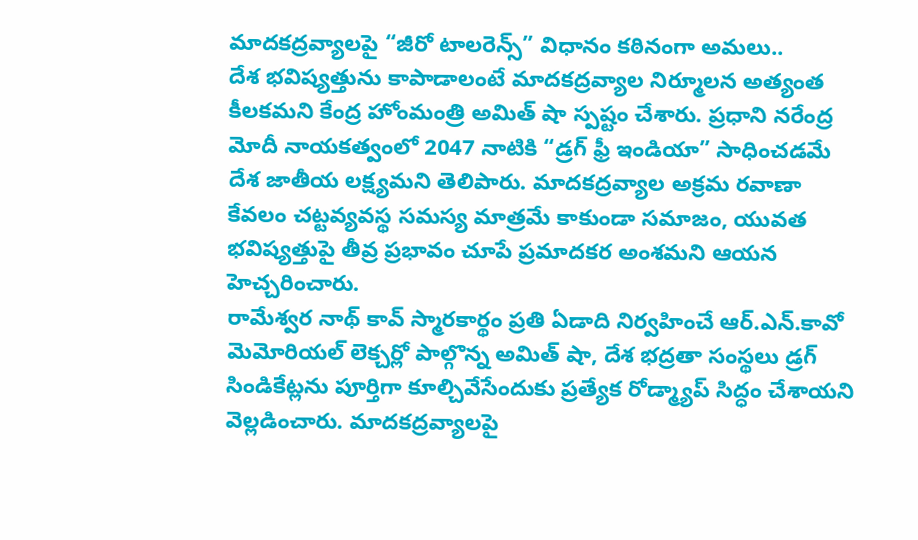మాదకద్రవ్యాలపై “జీరో టాలరెన్స్” విధానం కఠినంగా అమలు..
దేశ భవిష్యత్తును కాపాడాలంటే మాదకద్రవ్యాల నిర్మూలన అత్యంత కీలకమని కేంద్ర హోంమంత్రి అమిత్ షా స్పష్టం చేశారు. ప్రధాని నరేంద్ర మోదీ నాయకత్వంలో 2047 నాటికి “డ్రగ్ ఫ్రీ ఇండియా” సాధించడమే దేశ జాతీయ లక్ష్యమని తెలిపారు. మాదకద్రవ్యాల అక్రమ రవాణా కేవలం చట్టవ్యవస్థ సమస్య మాత్రమే కాకుండా సమాజం, యువత భవిష్యత్తుపై తీవ్ర ప్రభావం చూపే ప్రమాదకర అంశమని ఆయన హెచ్చరించారు.
రామేశ్వర నాథ్ కావ్ స్మారకార్థం ప్రతి ఏడాది నిర్వహించే ఆర్.ఎన్.కావో మెమోరియల్ లెక్చర్లో పాల్గొన్న అమిత్ షా, దేశ భద్రతా సంస్థలు డ్రగ్ సిండికేట్లను పూర్తిగా కూల్చివేసేందుకు ప్రత్యేక రోడ్మ్యాప్ సిద్ధం చేశాయని వెల్లడించారు. మాదకద్రవ్యాలపై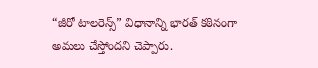“జీరో టాలరెన్స్” విధానాన్ని భారత్ కఠినంగా అమలు చేస్తోందని చెప్పారు.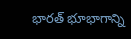భారత్ భూభాగాన్ని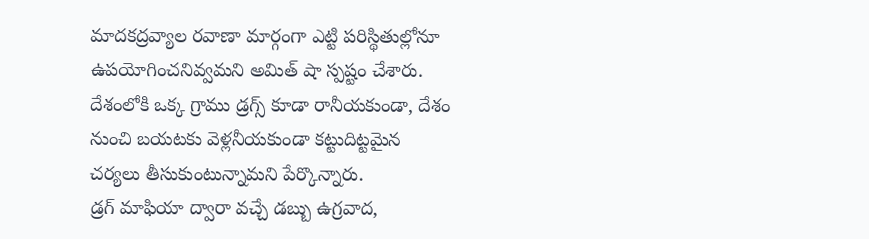మాదకద్రవ్యాల రవాణా మార్గంగా ఎట్టి పరిస్థితుల్లోనూ ఉపయోగించనివ్వమని అమిత్ షా స్పష్టం చేశారు. దేశంలోకి ఒక్క గ్రాము డ్రగ్స్ కూడా రానీయకుండా, దేశం నుంచి బయటకు వెళ్లనీయకుండా కట్టుదిట్టమైన చర్యలు తీసుకుంటున్నామని పేర్కొన్నారు.
డ్రగ్ మాఫియా ద్వారా వచ్చే డబ్బు ఉగ్రవాద,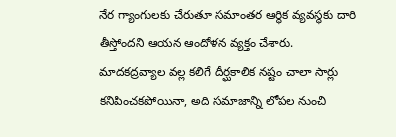నేర గ్యాంగులకు చేరుతూ సమాంతర ఆర్థిక వ్యవస్థకు దారి తీస్తోందని ఆయన ఆందోళన వ్యక్తం చేశారు. మాదకద్రవ్యాల వల్ల కలిగే దీర్ఘకాలిక నష్టం చాలా సార్లు కనిపించకపోయినా, అది సమాజాన్ని లోపల నుంచి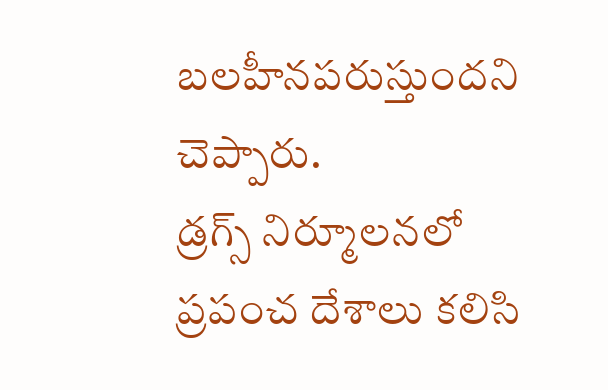బలహీనపరుస్తుందని చెప్పారు.
డ్రగ్స్ నిర్మూలనలో ప్రపంచ దేశాలు కలిసి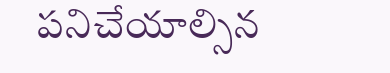పనిచేయాల్సిన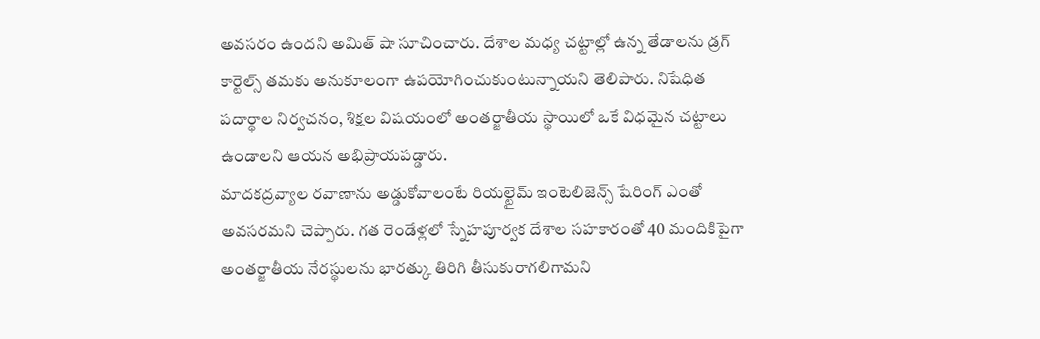అవసరం ఉందని అమిత్ షా సూచించారు. దేశాల మధ్య చట్టాల్లో ఉన్న తేడాలను డ్రగ్ కార్టెల్స్ తమకు అనుకూలంగా ఉపయోగించుకుంటున్నాయని తెలిపారు. నిషేధిత పదార్థాల నిర్వచనం, శిక్షల విషయంలో అంతర్జాతీయ స్థాయిలో ఒకే విధమైన చట్టాలు ఉండాలని ఆయన అభిప్రాయపడ్డారు.
మాదకద్రవ్యాల రవాణాను అడ్డుకోవాలంటే రియల్టైమ్ ఇంటెలిజెన్స్ షేరింగ్ ఎంతో అవసరమని చెప్పారు. గత రెండేళ్లలో స్నేహపూర్వక దేశాల సహకారంతో 40 మందికిపైగా అంతర్జాతీయ నేరస్థులను భారత్కు తిరిగి తీసుకురాగలిగామని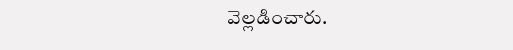వెల్లడించారు.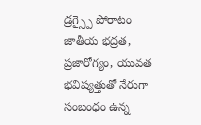డ్రగ్స్పై పోరాటం జాతీయ భద్రత, ప్రజారోగ్యం, యువత భవిష్యత్తుతో నేరుగా సంబంధం ఉన్న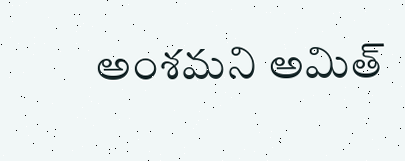అంశమని అమిత్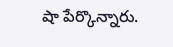షా పేర్కొన్నారు.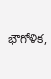భౌగోళిక,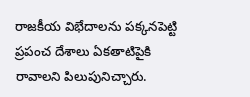రాజకీయ విభేదాలను పక్కనపెట్టి ప్రపంచ దేశాలు ఏకతాటిపైకి రావాలని పిలుపునిచ్చారు.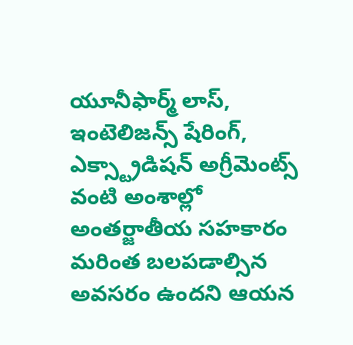యూనీఫార్మ్ లాస్, ఇంటెలిజన్స్ షేరింగ్, ఎక్స్ట్రాడిషన్ అగ్రీమెంట్స్ వంటి అంశాల్లో అంతర్జాతీయ సహకారం మరింత బలపడాల్సిన అవసరం ఉందని ఆయన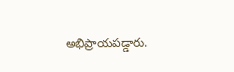అభిప్రాయపడ్డారు.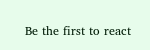Be the first to react